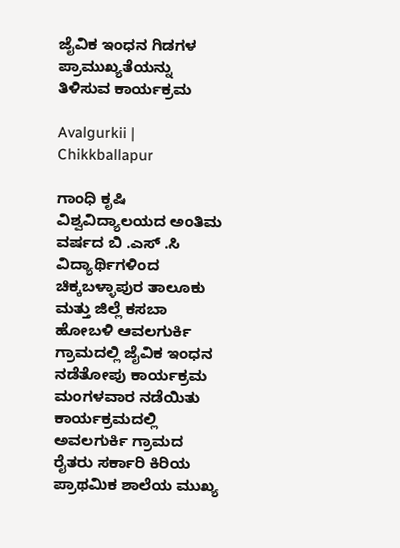ಜೈವಿಕ ಇಂಧನ ಗಿಡಗಳ ಪ್ರಾಮುಖ್ಯತೆಯನ್ನು ತಿಳಿಸುವ ಕಾರ್ಯಕ್ರಮ

Avalgurkii | Chikkballapur

ಗಾಂಧಿ ಕೃಷಿ ವಿಶ್ವವಿದ್ಯಾಲಯದ ಅಂತಿಮ ವರ್ಷದ ಬಿ .ಎಸ್ .ಸಿ ವಿದ್ಯಾರ್ಥಿಗಳಿಂದ ಚಿಕ್ಕಬಳ್ಳಾಪುರ ತಾಲೂಕು ಮತ್ತು ಜಿಲ್ಲೆ ಕಸಬಾ ಹೋಬಳಿ ಆವಲಗುರ್ಕಿ ಗ್ರಾಮದಲ್ಲಿ ಜೈವಿಕ ಇಂಧನ ನಡೆತೋಪು ಕಾರ್ಯಕ್ರಮ ಮಂಗಳವಾರ ನಡೆಯಿತು
ಕಾರ್ಯಕ್ರಮದಲ್ಲಿ ಅವಲಗುರ್ಕಿ ಗ್ರಾಮದ ರೈತರು ಸರ್ಕಾರಿ ಕಿರಿಯ ಪ್ರಾಥಮಿಕ ಶಾಲೆಯ ಮುಖ್ಯ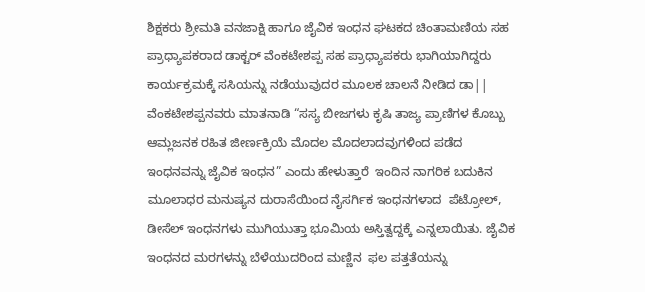ಶಿಕ್ಷಕರು ಶ್ರೀಮತಿ ವನಜಾಕ್ಷಿ ಹಾಗೂ ಜೈವಿಕ ಇಂಧನ ಘಟಕದ ಚಿಂತಾಮಣಿಯ ಸಹ ಪ್ರಾಧ್ಯಾಪಕರಾದ ಡಾಕ್ಟರ್ ವೆಂಕಟೇಶಪ್ಪ ಸಹ ಪ್ರಾಧ್ಯಾಪಕರು ಭಾಗಿಯಾಗಿದ್ದರು
ಕಾರ್ಯಕ್ರಮಕ್ಕೆ ಸಸಿಯನ್ನು ನಡೆಯುವುದರ ಮೂಲಕ ಚಾಲನೆ ನೀಡಿದ ಡಾ|| ವೆಂಕಟೇಶಪ್ಪನವರು ಮಾತನಾಡಿ “ಸಸ್ಯ ಬೀಜಗಳು ಕೃಷಿ ತಾಜ್ಯ ಪ್ರಾಣಿಗಳ ಕೊಬ್ಬು ಆಮ್ಲಜನಕ ರಹಿತ ಜೀರ್ಣಕ್ರಿಯೆ ಮೊದಲ ಮೊದಲಾದವುಗಳಿಂದ ಪಡೆದ ಇಂಧನವನ್ನು ಜೈವಿಕ ಇಂಧನ” ಎಂದು ಹೇಳುತ್ತಾರೆ  ಇಂದಿನ ನಾಗರಿಕ ಬದುಕಿನ   ಮೂಲಾಧರ ಮನುಷ್ಯನ ದುರಾಸೆಯಿಂದ ನೈಸರ್ಗಿಕ ಇಂಧನಗಳಾದ  ಪೆಟ್ರೋಲ್, ಡೀಸೆಲ್ ಇಂಧನಗಳು ಮುಗಿಯುತ್ತಾ ಭೂಮಿಯ ಅಸ್ತಿತ್ವದ್ದಕ್ಕೆ ಎನ್ನಲಾಯಿತು. ಜೈವಿಕ ಇಂಧನದ ಮರಗಳನ್ನು ಬೆಳೆಯುದರಿಂದ ಮಣ್ಣಿನ  ಫಲ ಪತ್ತತೆಯನ್ನು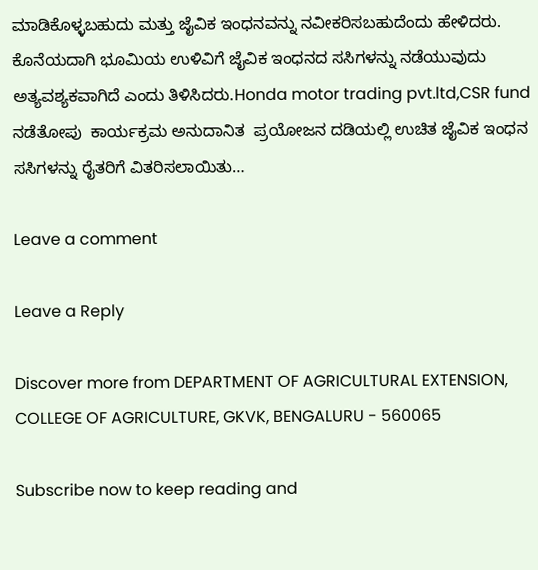ಮಾಡಿಕೊಳ್ಳಬಹುದು ಮತ್ತು ಜೈವಿಕ ಇಂಧನವನ್ನು ನವೀಕರಿಸಬಹುದೆಂದು ಹೇಳಿದರು. ಕೊನೆಯದಾಗಿ ಭೂಮಿಯ ಉಳಿವಿಗೆ ಜೈವಿಕ ಇಂಧನದ ಸಸಿಗಳನ್ನು ನಡೆಯುವುದು ಅತ್ಯವಶ್ಯಕವಾಗಿದೆ ಎಂದು ತಿಳಿಸಿದರು.Honda motor trading pvt.ltd,CSR fund   ನಡೆತೋಪು  ಕಾರ್ಯಕ್ರಮ ಅನುದಾನಿತ  ಪ್ರಯೋಜನ ದಡಿಯಲ್ಲಿ ಉಚಿತ ಜೈವಿಕ ಇಂಧನ ಸಸಿಗಳನ್ನು ರೈತರಿಗೆ ವಿತರಿಸಲಾಯಿತು…

Leave a comment

Leave a Reply

Discover more from DEPARTMENT OF AGRICULTURAL EXTENSION, COLLEGE OF AGRICULTURE, GKVK, BENGALURU - 560065

Subscribe now to keep reading and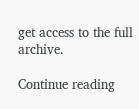get access to the full archive.

Continue reading